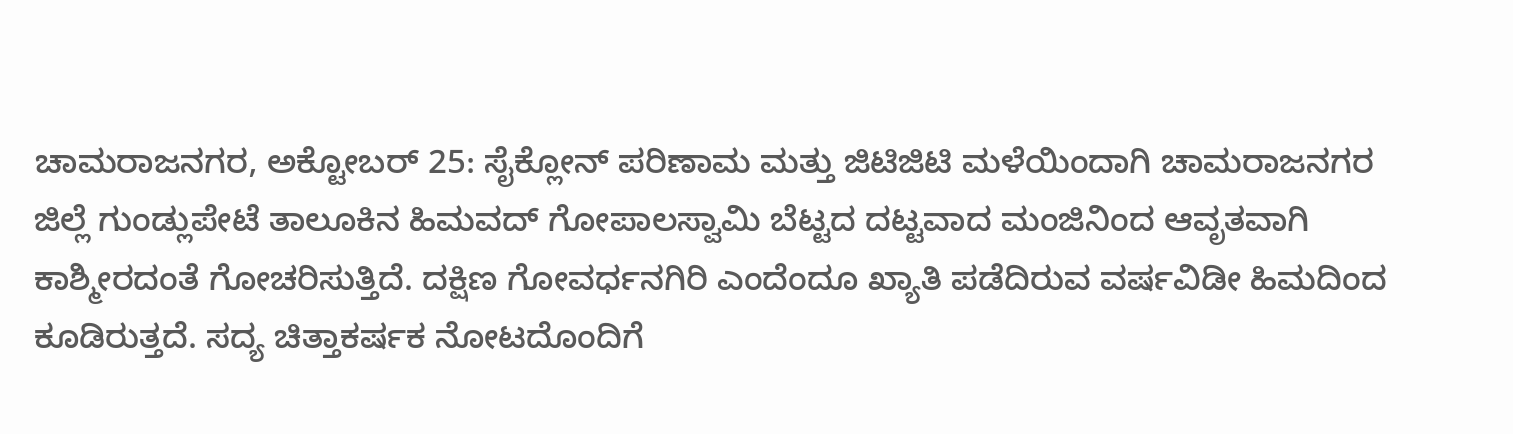ಚಾಮರಾಜನಗರ, ಅಕ್ಟೋಬರ್ 25: ಸೈಕ್ಲೋನ್ ಪರಿಣಾಮ ಮತ್ತು ಜಿಟಿಜಿಟಿ ಮಳೆಯಿಂದಾಗಿ ಚಾಮರಾಜನಗರ ಜಿಲ್ಲೆ ಗುಂಡ್ಲುಪೇಟೆ ತಾಲೂಕಿನ ಹಿಮವದ್ ಗೋಪಾಲಸ್ವಾಮಿ ಬೆಟ್ಟದ ದಟ್ಟವಾದ ಮಂಜಿನಿಂದ ಆವೃತವಾಗಿ ಕಾಶ್ಮೀರದಂತೆ ಗೋಚರಿಸುತ್ತಿದೆ. ದಕ್ಷಿಣ ಗೋವರ್ಧನಗಿರಿ ಎಂದೆಂದೂ ಖ್ಯಾತಿ ಪಡೆದಿರುವ ವರ್ಷವಿಡೀ ಹಿಮದಿಂದ ಕೂಡಿರುತ್ತದೆ. ಸದ್ಯ ಚಿತ್ತಾಕರ್ಷಕ ನೋಟದೊಂದಿಗೆ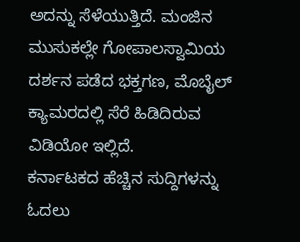ಅದನ್ನು ಸೆಳೆಯುತ್ತಿದೆ. ಮಂಜಿನ ಮುಸುಕಲ್ಲೇ ಗೋಪಾಲಸ್ವಾಮಿಯ ದರ್ಶನ ಪಡೆದ ಭಕ್ತಗಣ, ಮೊಬೈಲ್ ಕ್ಯಾಮರದಲ್ಲಿ ಸೆರೆ ಹಿಡಿದಿರುವ ವಿಡಿಯೋ ಇಲ್ಲಿದೆ.
ಕರ್ನಾಟಕದ ಹೆಚ್ಚಿನ ಸುದ್ದಿಗಳನ್ನು ಓದಲು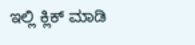ಇಲ್ಲಿ ಕ್ಲಿಕ್ ಮಾಡಿ